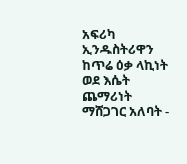አፍሪካ ኢንዱስትሪዋን ከጥሬ ዕቃ ላኪነት ወደ እሴት ጨማሪነት ማሸጋገር አለባት -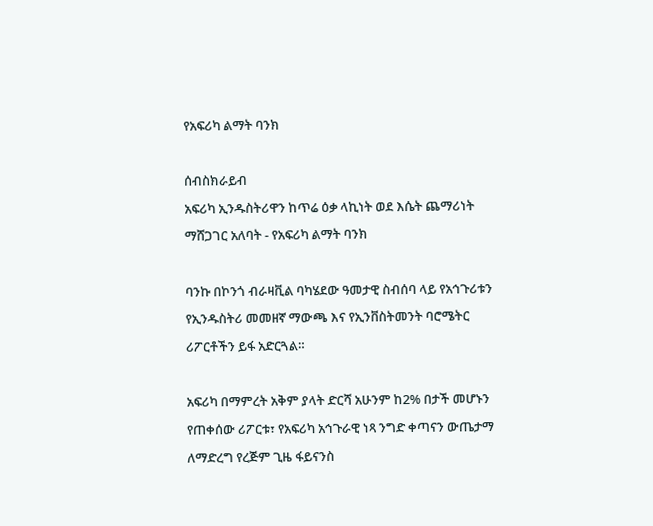የአፍሪካ ልማት ባንክ

ሰብስክራይብ
አፍሪካ ኢንዱስትሪዋን ከጥሬ ዕቃ ላኪነት ወደ እሴት ጨማሪነት ማሸጋገር አለባት - የአፍሪካ ልማት ባንክ

ባንኩ በኮንጎ ብራዛቪል ባካሄደው ዓመታዊ ስብሰባ ላይ የአኅጉሪቱን የኢንዱስትሪ መመዘኛ ማውጫ እና የኢንቨስትመንት ባሮሜትር ሪፖርቶችን ይፋ አድርጓል።

አፍሪካ በማምረት አቅም ያላት ድርሻ አሁንም ከ2% በታች መሆኑን የጠቀሰው ሪፖርቱ፣ የአፍሪካ አኅጉራዊ ነጻ ንግድ ቀጣናን ውጤታማ ለማድረግ የረጅም ጊዜ ፋይናንስ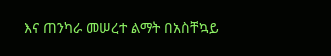እና ጠንካራ መሠረተ ልማት በአስቸኳይ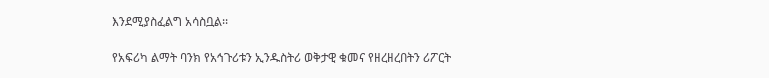እንደሚያስፈልግ አሳስቧል፡፡

የአፍሪካ ልማት ባንክ የአኅጉሪቱን ኢንዱስትሪ ወቅታዊ ቁመና የዘረዘረበትን ሪፖርት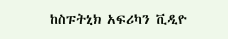ከስፑትኒክ አፍሪካን ቪዲዮ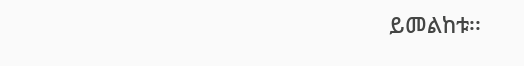ይመልከቱ፡፡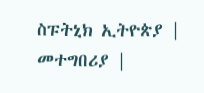ስፑትኒክ ኢትዮጵያ | መተግበሪያ |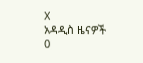X
አዳዲስ ዜናዎች
0